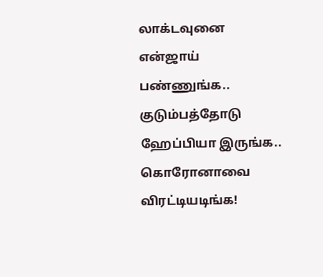லாக்டவுனை என்ஜாய் பண்ணுங்க.. குடும்பத்தோடு ஹேப்பியா இருங்க.. கொரோனாவை விரட்டியடிங்க!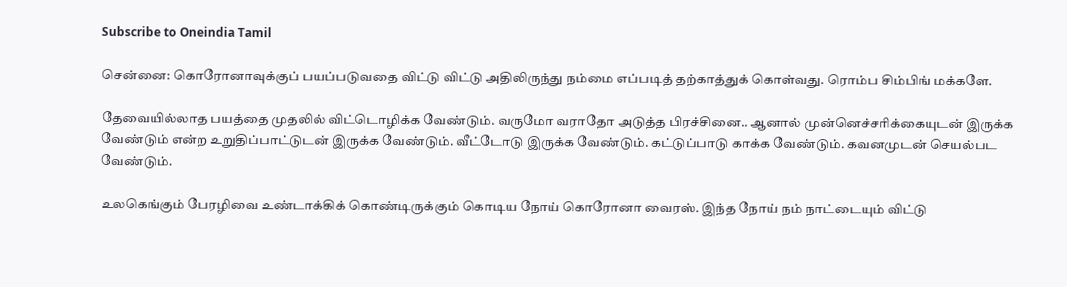Subscribe to Oneindia Tamil

சென்னை: கொரோனாவுக்குப் பயப்படுவதை விட்டு விட்டு அதிலிருந்து நம்மை எப்படித் தற்காத்துக் கொள்வது. ரொம்ப சிம்பிங் மக்களே.

தேவையில்லாத பயத்தை முதலில் விட்டொழிக்க வேண்டும். வருமோ வராதோ அடுத்த பிரச்சினை.. ஆனால் முன்னெச்சரிக்கையுடன் இருக்க வேண்டும் என்ற உறுதிப்பாட்டுடன் இருக்க வேண்டும். வீட்டோடு இருக்க வேண்டும். கட்டுப்பாடு காக்க வேண்டும். கவனமுடன் செயல்பட வேண்டும்.

உலகெங்கும் பேரழிவை உண்டாக்கிக் கொண்டிருக்கும் கொடிய நோய் கொரோனா வைரஸ். இந்த நோய் நம் நாட்டையும் விட்டு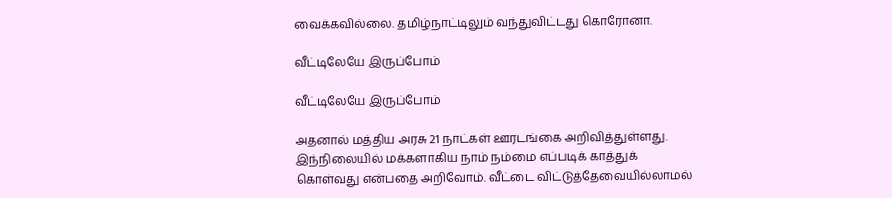வைக்கவில்லை. தமிழ்நாட்டிலும் வந்துவிட்டது கொரோனா.

வீட்டிலேயே இருப்போம்

வீட்டிலேயே இருப்போம்

அதனால் மத்திய அரசு 21 நாட்கள் ஊரடங்கை அறிவித்துள்ளது. இந்நிலையில் மக்களாகிய நாம் நம்மை எப்படிக் காத்துக் கொள்வது என்பதை அறிவோம். வீட்டை விட்டுத்தேவையில்லாமல்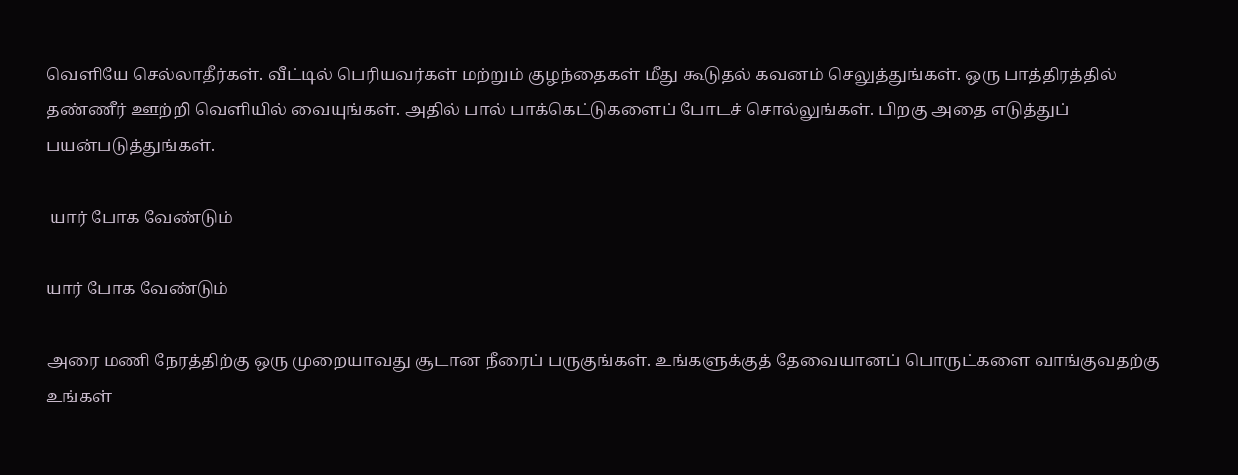வெளியே செல்லாதீர்கள். வீட்டில் பெரியவர்கள் மற்றும் குழந்தைகள் மீது கூடுதல் கவனம் செலுத்துங்கள். ஒரு பாத்திரத்தில் தண்ணீர் ஊற்றி வெளியில் வையுங்கள். அதில் பால் பாக்கெட்டுகளைப் போடச் சொல்லுங்கள். பிறகு அதை எடுத்துப் பயன்படுத்துங்கள்.

 யார் போக வேண்டும்

யார் போக வேண்டும்

அரை மணி நேரத்திற்கு ஒரு முறையாவது சூடான நீரைப் பருகுங்கள். உங்களுக்குத் தேவையானப் பொருட்களை வாங்குவதற்கு உங்கள்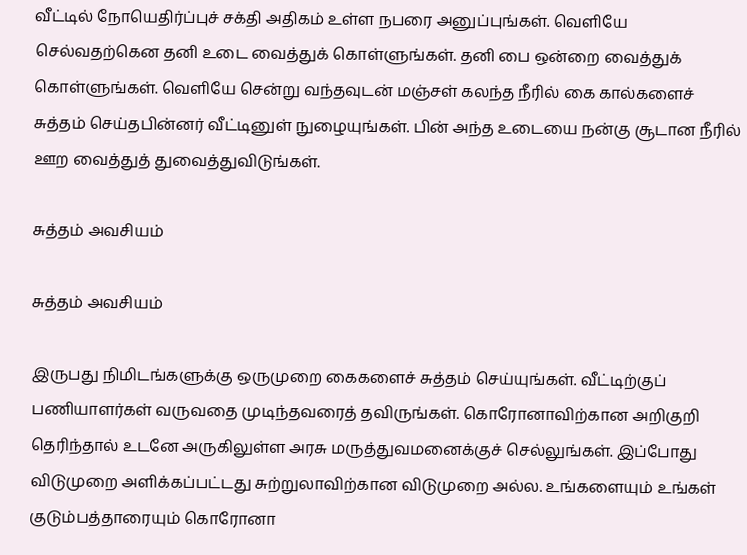வீட்டில் நோயெதிர்ப்புச் சக்தி அதிகம் உள்ள நபரை அனுப்புங்கள். வெளியே செல்வதற்கென தனி உடை வைத்துக் கொள்ளுங்கள். தனி பை ஒன்றை வைத்துக் கொள்ளுங்கள். வெளியே சென்று வந்தவுடன் மஞ்சள் கலந்த நீரில் கை கால்களைச் சுத்தம் செய்தபின்னர் வீட்டினுள் நுழையுங்கள். பின் அந்த உடையை நன்கு சூடான நீரில் ஊற வைத்துத் துவைத்துவிடுங்கள்.

சுத்தம் அவசியம்

சுத்தம் அவசியம்

இருபது நிமிடங்களுக்கு ஒருமுறை கைகளைச் சுத்தம் செய்யுங்கள். வீட்டிற்குப் பணியாளர்கள் வருவதை முடிந்தவரைத் தவிருங்கள். கொரோனாவிற்கான அறிகுறி தெரிந்தால் உடனே அருகிலுள்ள அரசு மருத்துவமனைக்குச் செல்லுங்கள். இப்போது விடுமுறை அளிக்கப்பட்டது சுற்றுலாவிற்கான விடுமுறை அல்ல. உங்களையும் உங்கள் குடும்பத்தாரையும் கொரோனா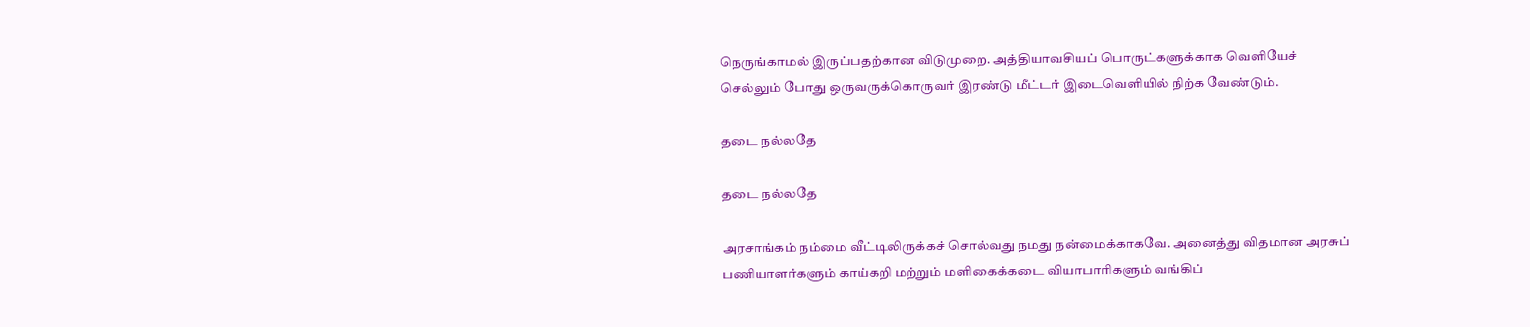நெருங்காமல் இருப்பதற்கான விடுமுறை. அத்தியாவசியப் பொருட்களுக்காக வெளியேச் செல்லும் போது ஒருவருக்கொருவர் இரண்டு மீட்டர் இடைவெளியில் நிற்க வேண்டும்.

தடை நல்லதே

தடை நல்லதே

அரசாங்கம் நம்மை வீட்டிலிருக்கச் சொல்வது நமது நன்மைக்காகவே. அனைத்து விதமான அரசுப் பணியாளர்களும் காய்கறி மற்றும் மளிகைக்கடை வியாபாரிகளும் வங்கிப்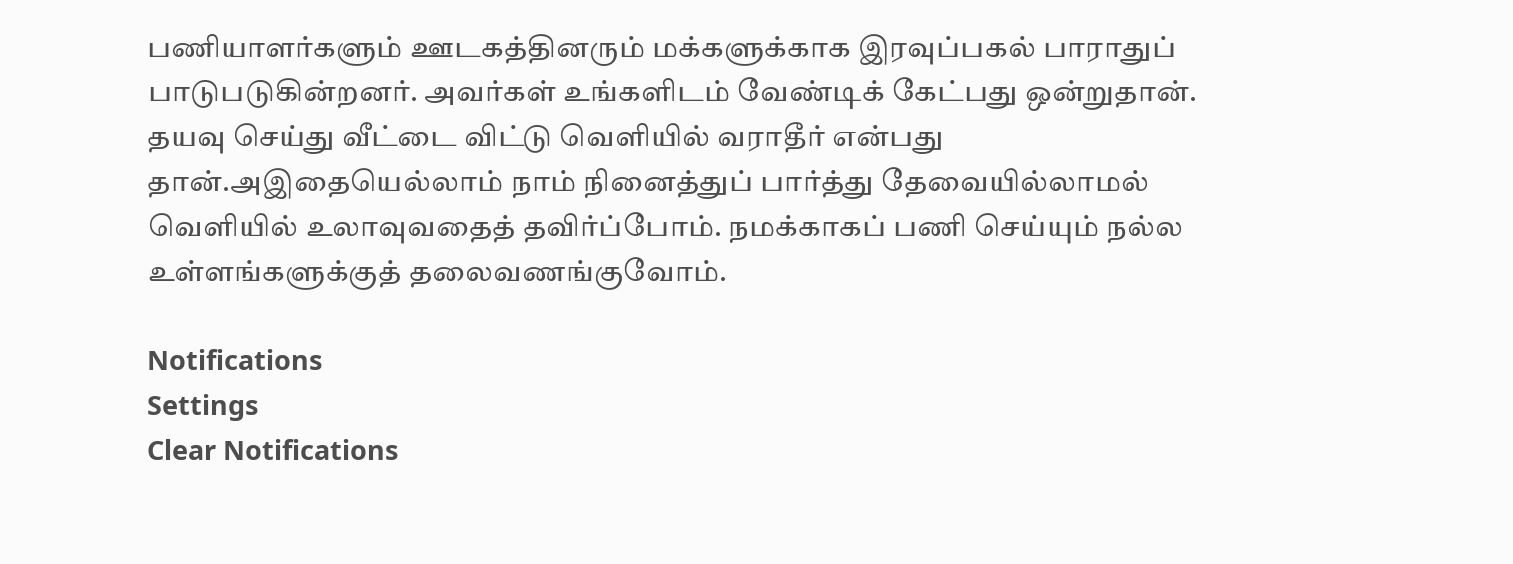பணியாளர்களும் ஊடகத்தினரும் மக்களுக்காக இரவுப்பகல் பாராதுப் பாடுபடுகின்றனர். அவர்கள் உங்களிடம் வேண்டிக் கேட்பது ஒன்றுதான். தயவு செய்து வீட்டை விட்டு வெளியில் வராதீர் என்பது தான்.அஇதையெல்லாம் நாம் நினைத்துப் பார்த்து தேவையில்லாமல் வெளியில் உலாவுவதைத் தவிர்ப்போம். நமக்காகப் பணி செய்யும் நல்ல உள்ளங்களுக்குத் தலைவணங்குவோம்.

Notifications
Settings
Clear Notifications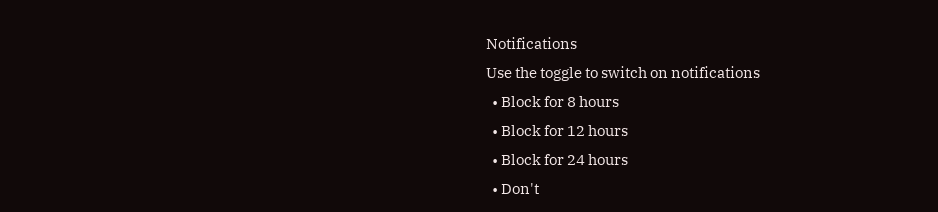Notifications
Use the toggle to switch on notifications
  • Block for 8 hours
  • Block for 12 hours
  • Block for 24 hours
  • Don't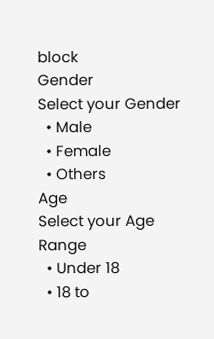block
Gender
Select your Gender
  • Male
  • Female
  • Others
Age
Select your Age Range
  • Under 18
  • 18 to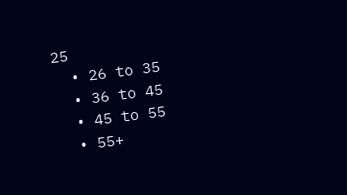25
  • 26 to 35
  • 36 to 45
  • 45 to 55
  • 55+